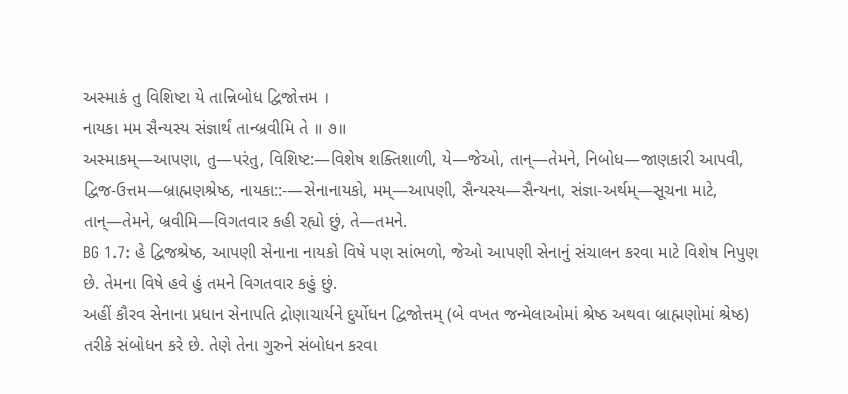અસ્માકં તુ વિશિષ્ટા યે તાન્નિબોધ દ્વિજોત્તમ ।
નાયકા મમ સૈન્યસ્ય સંજ્ઞાર્થં તાન્બ્રવીમિ તે ॥ ૭॥
અસ્માકમ્—આપણા, તુ—પરંતુ, વિશિષ્ટ:—વિશેષ શક્તિશાળી, યે—જેઓ, તાન્—તેમને, નિબોધ—જાણકારી આપવી, દ્વિજ-ઉત્તમ—બ્રાહ્મણશ્રેષ્ઠ, નાયકા::-—સેનાનાયકો, મમ્—આપણી, સૈન્યસ્ય—સૈન્યના, સંજ્ઞા-અર્થમ્—સૂચના માટે, તાન્—તેમને, બ્રવીમિ—વિગતવાર કહી રહ્યો છું, તે—તમને.
BG 1.7: હે દ્વિજશ્રેષ્ઠ, આપણી સેનાના નાયકો વિષે પણ સાંભળો, જેઓ આપણી સેનાનું સંચાલન કરવા માટે વિશેષ નિપુણ છે. તેમના વિષે હવે હું તમને વિગતવાર કહું છું.
અહીં કૌરવ સેનાના પ્રધાન સેનાપતિ દ્રોણાચાર્યને દુર્યોધન દ્વિજોત્તમ્ (બે વખત જન્મેલાઓમાં શ્રેષ્ઠ અથવા બ્રાહ્મણોમાં શ્રેષ્ઠ) તરીકે સંબોધન કરે છે. તેણે તેના ગુરુને સંબોધન કરવા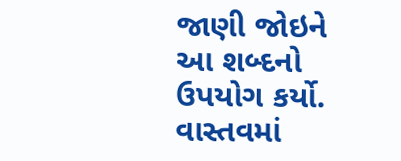જાણી જોઇને આ શબ્દનો ઉપયોગ કર્યો. વાસ્તવમાં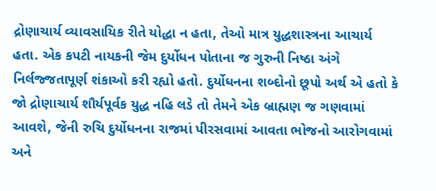દ્રોણાચાર્ય વ્યાવસાયિક રીતે યોદ્ધા ન હતા, તેઓ માત્ર યુદ્ધશાસ્ત્રના આચાર્ય હતા. એક કપટી નાયકની જેમ દુર્યોધન પોતાના જ ગુરુની નિષ્ઠા અંગે નિર્લજ્જતાપૂર્ણ શંકાઓ કરી રહ્યો હતો. દુર્યોધનના શબ્દોનો છૂપો અર્થ એ હતો કે જો દ્રોણાચાર્ય શૌર્યપૂર્વક યુદ્ધ નહિ લડે તો તેમને એક બ્રાહ્મણ જ ગણવામાં આવશે, જેની રુચિ દુર્યોધનના રાજમાં પીરસવામાં આવતા ભોજનો આરોગવામાં અને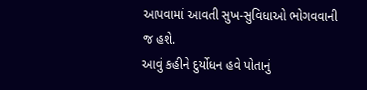આપવામાં આવતી સુખ-સુવિધાઓ ભોગવવાની જ હશે.
આવું કહીને દુર્યોધન હવે પોતાનું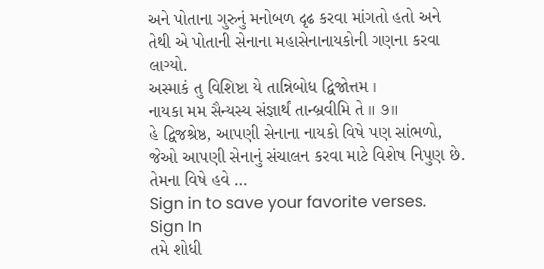અને પોતાના ગુરુનું મનોબળ દૃઢ કરવા માંગતો હતો અને તેથી એ પોતાની સેનાના મહાસેનાનાયકોની ગણના કરવા લાગ્યો.
અસ્માકં તુ વિશિષ્ટા યે તાન્નિબોધ દ્વિજોત્તમ ।
નાયકા મમ સૈન્યસ્ય સંજ્ઞાર્થં તાન્બ્રવીમિ તે ॥ ૭॥
હે દ્વિજશ્રેષ્ઠ, આપણી સેનાના નાયકો વિષે પણ સાંભળો, જેઓ આપણી સેનાનું સંચાલન કરવા માટે વિશેષ નિપુણ છે. તેમના વિષે હવે …
Sign in to save your favorite verses.
Sign In
તમે શોધી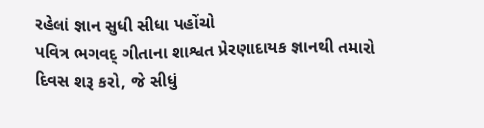રહેલાં જ્ઞાન સુધી સીધા પહોંચો
પવિત્ર ભગવદ્ ગીતાના શાશ્વત પ્રેરણાદાયક જ્ઞાનથી તમારો દિવસ શરૂ કરો, જે સીધું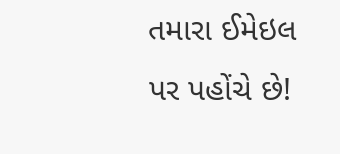તમારા ઈમેઇલ પર પહોંચે છે!